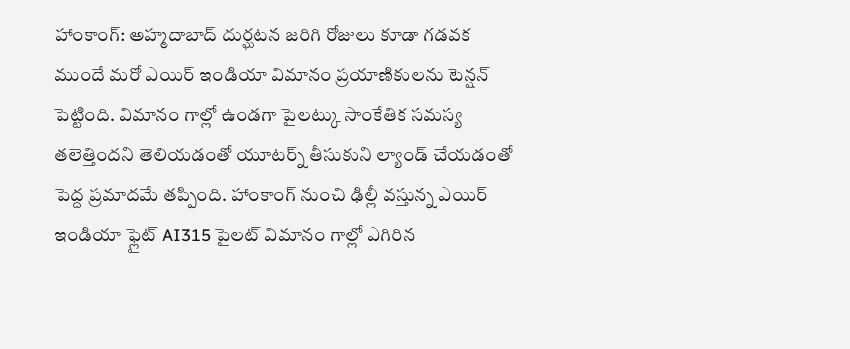హాంకాంగ్: అహ్మదాబాద్ దుర్ఘటన జరిగి రోజులు కూడా గడవక ముందే మరో ఎయిర్ ఇండియా విమానం ప్రయాణికులను టెన్షన్ పెట్టింది. విమానం గాల్లో ఉండగా పైలట్కు సాంకేతిక సమస్య తలెత్తిందని తెలియడంతో యూటర్న్ తీసుకుని ల్యాండ్ చేయడంతో పెద్ద ప్రమాదమే తప్పింది. హాంకాంగ్ నుంచి ఢిల్లీ వస్తున్న ఎయిర్ ఇండియా ఫ్లైట్ AI315 పైలట్ విమానం గాల్లో ఎగిరిన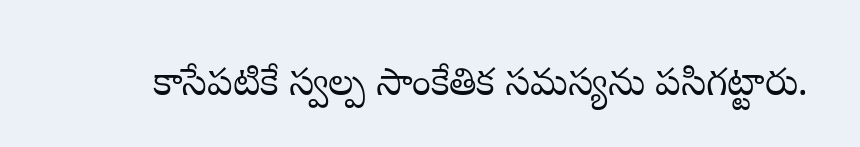కాసేపటికే స్వల్ప సాంకేతిక సమస్యను పసిగట్టారు.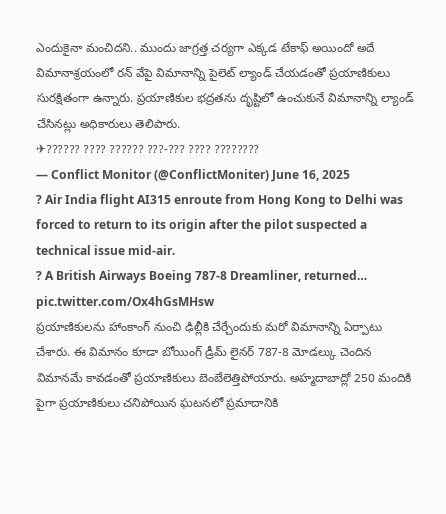ఎందుకైనా మంచిదని.. ముందు జాగ్రత్త చర్యగా ఎక్కడ టేకాఫ్ అయిందో అదే విమానాశ్రయంలో రన్ వేపై విమానాన్ని పైలెట్ ల్యాండ్ చేయడంతో ప్రయాణికులు సురక్షితంగా ఉన్నారు. ప్రయాణికుల భద్రతను దృష్టిలో ఉంచుకునే విమానాన్ని ల్యాండ్ చేసినట్లు అధికారులు తెలిపారు.
✈?????? ???? ?????? ???-??? ???? ????????
— Conflict Monitor (@ConflictMoniter) June 16, 2025
? Air India flight AI315 enroute from Hong Kong to Delhi was forced to return to its origin after the pilot suspected a technical issue mid-air.
? A British Airways Boeing 787-8 Dreamliner, returned… pic.twitter.com/Ox4hGsMHsw
ప్రయాణికులను హాంకాంగ్ నుంచి ఢిల్లీకి చేర్చేందుకు మరో విమానాన్ని ఏర్పాటు చేశారు. ఈ విమానం కూడా బోయింగ్ డ్రీమ్ లైనర్ 787-8 మోడల్కు చెందిన విమానమే కావడంతో ప్రయాణికులు బెంబేలెత్తిపోయారు. అహ్మదాబాద్లో 250 మందికి పైగా ప్రయాణికులు చనిపోయిన ఘటనలో ప్రమాదానికి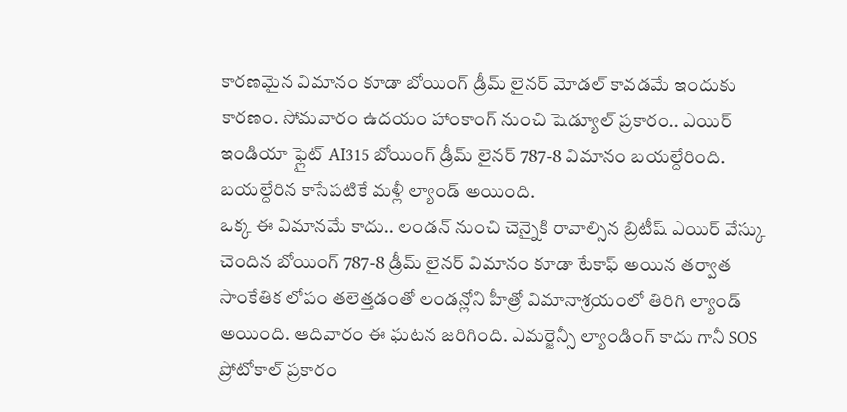కారణమైన విమానం కూడా బోయింగ్ డ్రీమ్ లైనర్ మోడల్ కావడమే ఇందుకు కారణం. సోమవారం ఉదయం హాంకాంగ్ నుంచి షెడ్యూల్ ప్రకారం.. ఎయిర్ ఇండియా ఫ్లైట్ AI315 బోయింగ్ డ్రీమ్ లైనర్ 787-8 విమానం బయల్దేరింది. బయల్దేరిన కాసేపటికే మళ్లీ ల్యాండ్ అయింది.
ఒక్క ఈ విమానమే కాదు.. లండన్ నుంచి చెన్నైకి రావాల్సిన బ్రిటీష్ ఎయిర్ వేస్కు చెందిన బోయింగ్ 787-8 డ్రీమ్ లైనర్ విమానం కూడా టేకాఫ్ అయిన తర్వాత సాంకేతిక లోపం తలెత్తడంతో లండన్లోని హీత్రో విమానాశ్రయంలో తిరిగి ల్యాండ్ అయింది. ఆదివారం ఈ ఘటన జరిగింది. ఎమర్జెన్సీ ల్యాండింగ్ కాదు గానీ SOS ప్రోటోకాల్ ప్రకారం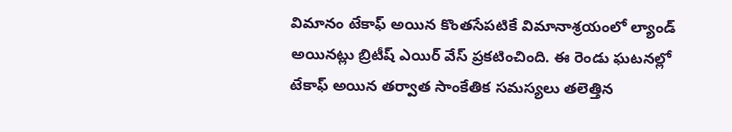విమానం టేకాఫ్ అయిన కొంతసేపటికే విమానాశ్రయంలో ల్యాండ్ అయినట్లు బ్రిటీష్ ఎయిర్ వేస్ ప్రకటించింది. ఈ రెండు ఘటనల్లో టేకాఫ్ అయిన తర్వాత సాంకేతిక సమస్యలు తలెత్తిన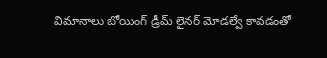విమానాలు బోయింగ్ డ్రీమ్ లైనర్ మోడల్వే కావడంతో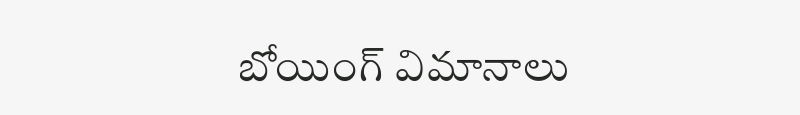బోయింగ్ విమానాలు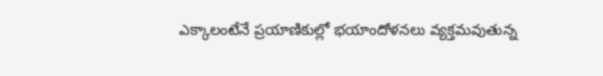ఎక్కాలంటేనే ప్రయాణికుల్లో భయాందోళనలు వ్యక్తమవుతున్న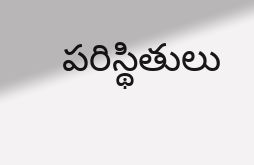పరిస్థితులు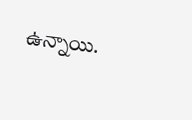ఉన్నాయి.